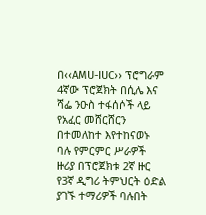በ‹‹AMU-IUC›› ፕሮግራም 4ኛው ፕሮጀክት በሲሌ እና ሻፌ ንዑስ ተፋሰሶች ላይ የአፈር መሸርሸርን በተመለከተ እየተከናወኑ ባሉ የምርምር ሥራዎች ዙሪያ በፕሮጀክቱ 2ኛ ዙር የ3ኛ ዲግሪ ትምህርት ዕድል ያገኙ ተማሪዎች ባሉበት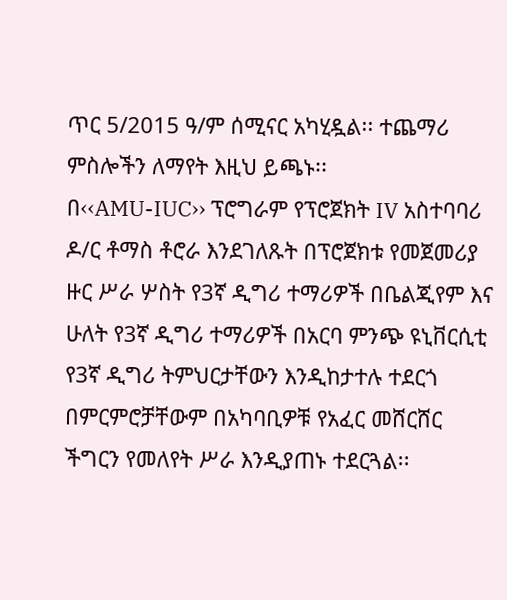ጥር 5/2015 ዓ/ም ሰሚናር አካሂዷል፡፡ ተጨማሪ ምስሎችን ለማየት እዚህ ይጫኑ፡፡
በ‹‹AMU-IUC›› ፕሮግራም የፕሮጀክት IV አስተባባሪ ዶ/ር ቶማስ ቶሮራ እንደገለጹት በፕሮጀክቱ የመጀመሪያ ዙር ሥራ ሦስት የ3ኛ ዲግሪ ተማሪዎች በቤልጂየም እና ሁለት የ3ኛ ዲግሪ ተማሪዎች በአርባ ምንጭ ዩኒቨርሲቲ የ3ኛ ዲግሪ ትምህርታቸውን እንዲከታተሉ ተደርጎ በምርምሮቻቸውም በአካባቢዎቹ የአፈር መሸርሸር ችግርን የመለየት ሥራ እንዲያጠኑ ተደርጓል፡፡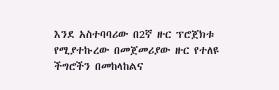እንደ አስተባባሪው በ2ኛ ዙር ፕሮጀክቱ የሚያተኩረው በመጀመሪያው ዙር የተለዩ ችግሮችን በመከላከልና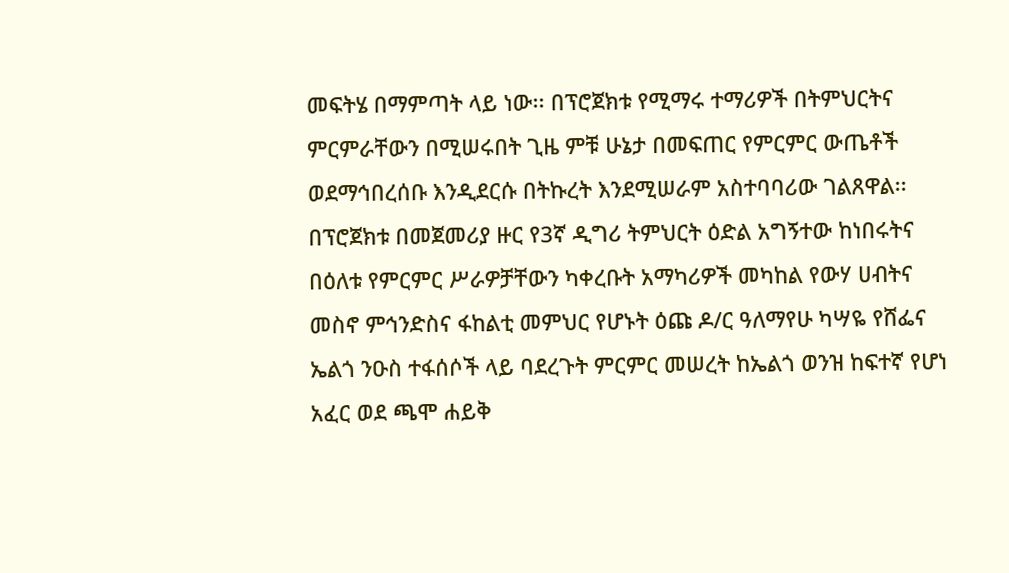መፍትሄ በማምጣት ላይ ነው፡፡ በፕሮጀክቱ የሚማሩ ተማሪዎች በትምህርትና ምርምራቸውን በሚሠሩበት ጊዜ ምቹ ሁኔታ በመፍጠር የምርምር ውጤቶች ወደማኅበረሰቡ እንዲደርሱ በትኩረት እንደሚሠራም አስተባባሪው ገልጸዋል፡፡
በፕሮጀክቱ በመጀመሪያ ዙር የ3ኛ ዲግሪ ትምህርት ዕድል አግኝተው ከነበሩትና በዕለቱ የምርምር ሥራዎቻቸውን ካቀረቡት አማካሪዎች መካከል የውሃ ሀብትና መስኖ ምኅንድስና ፋከልቲ መምህር የሆኑት ዕጩ ዶ/ር ዓለማየሁ ካሣዬ የሸፌና ኤልጎ ንዑስ ተፋሰሶች ላይ ባደረጉት ምርምር መሠረት ከኤልጎ ወንዝ ከፍተኛ የሆነ አፈር ወደ ጫሞ ሐይቅ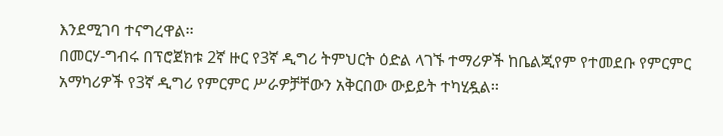እንደሚገባ ተናግረዋል፡፡
በመርሃ-ግብሩ በፕሮጀክቱ 2ኛ ዙር የ3ኛ ዲግሪ ትምህርት ዕድል ላገኙ ተማሪዎች ከቤልጂየም የተመደቡ የምርምር አማካሪዎች የ3ኛ ዲግሪ የምርምር ሥራዎቻቸውን አቅርበው ውይይት ተካሂዷል፡፡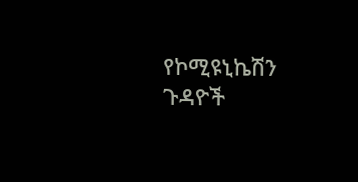የኮሚዩኒኬሽን ጉዳዮች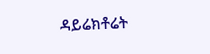ዳይሬክቶሬት